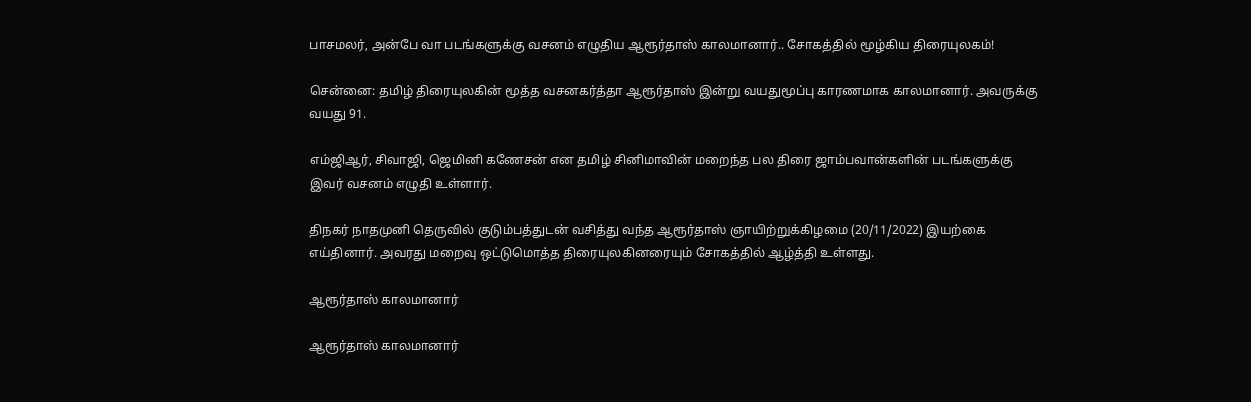பாசமலர், அன்பே வா படங்களுக்கு வசனம் எழுதிய ஆரூர்தாஸ் காலமானார்.. சோகத்தில் மூழ்கிய திரையுலகம்!

சென்னை: தமிழ் திரையுலகின் மூத்த வசனகர்த்தா ஆரூர்தாஸ் இன்று வயதுமூப்பு காரணமாக காலமானார். அவருக்கு வயது 91.

எம்ஜிஆர், சிவாஜி, ஜெமினி கணேசன் என தமிழ் சினிமாவின் மறைந்த பல திரை ஜாம்பவான்களின் படங்களுக்கு இவர் வசனம் எழுதி உள்ளார்.

திநகர் நாதமுனி தெருவில் குடும்பத்துடன் வசித்து வந்த ஆரூர்தாஸ் ஞாயிற்றுக்கிழமை (20/11/2022) இயற்கை எய்தினார். அவரது மறைவு ஒட்டுமொத்த திரையுலகினரையும் சோகத்தில் ஆழ்த்தி உள்ளது.

ஆரூர்தாஸ் காலமானார்

ஆரூர்தாஸ் காலமானார்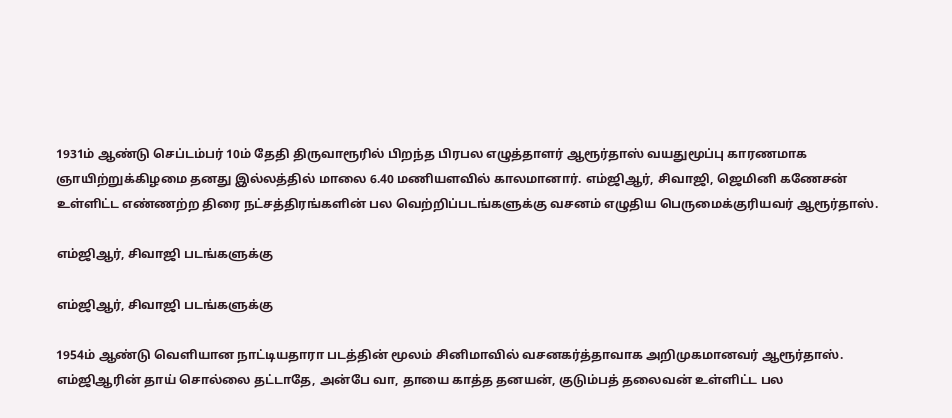1931ம் ஆண்டு செப்டம்பர் 10ம் தேதி திருவாரூரில் பிறந்த பிரபல எழுத்தாளர் ஆரூர்தாஸ் வயதுமூப்பு காரணமாக ஞாயிற்றுக்கிழமை தனது இல்லத்தில் மாலை 6.40 மணியளவில் காலமானார். எம்ஜிஆர், சிவாஜி, ஜெமினி கணேசன் உள்ளிட்ட எண்ணற்ற திரை நட்சத்திரங்களின் பல வெற்றிப்படங்களுக்கு வசனம் எழுதிய பெருமைக்குரியவர் ஆரூர்தாஸ்.

எம்ஜிஆர், சிவாஜி படங்களுக்கு

எம்ஜிஆர், சிவாஜி படங்களுக்கு

1954ம் ஆண்டு வெளியான நாட்டியதாரா படத்தின் மூலம் சினிமாவில் வசனகர்த்தாவாக அறிமுகமானவர் ஆரூர்தாஸ். எம்ஜிஆரின் தாய் சொல்லை தட்டாதே, அன்பே வா, தாயை காத்த தனயன், குடும்பத் தலைவன் உள்ளிட்ட பல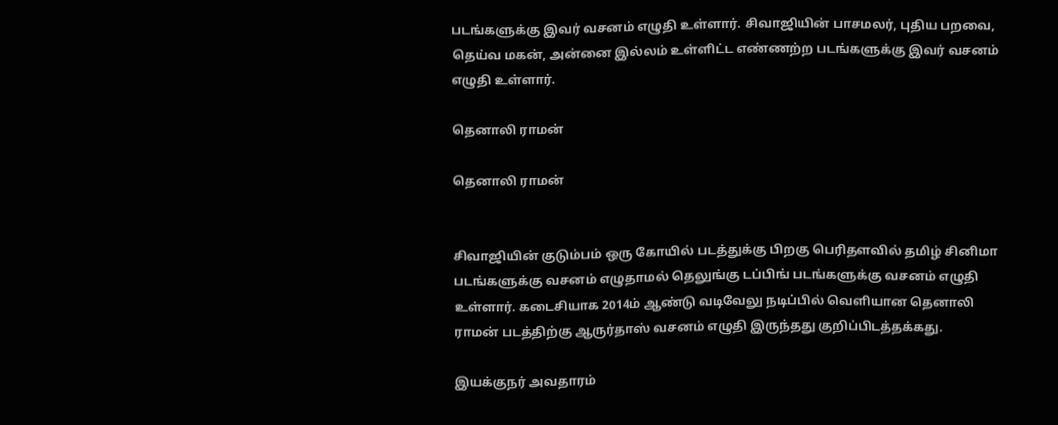படங்களுக்கு இவர் வசனம் எழுதி உள்ளார். சிவாஜியின் பாசமலர், புதிய பறவை, தெய்வ மகன், அன்னை இல்லம் உள்ளிட்ட எண்ணற்ற படங்களுக்கு இவர் வசனம் எழுதி உள்ளார்.

தெனாலி ராமன்

தெனாலி ராமன்


சிவாஜியின் குடும்பம் ஒரு கோயில் படத்துக்கு பிறகு பெரிதளவில் தமிழ் சினிமா படங்களுக்கு வசனம் எழுதாமல் தெலுங்கு டப்பிங் படங்களுக்கு வசனம் எழுதி உள்ளார். கடைசியாக 2014ம் ஆண்டு வடிவேலு நடிப்பில் வெளியான தெனாலி ராமன் படத்திற்கு ஆருர்தாஸ் வசனம் எழுதி இருந்தது குறிப்பிடத்தக்கது.

இயக்குநர் அவதாரம்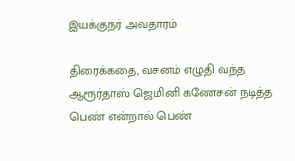இயக்குநர் அவதாரம்

திரைக்கதை, வசனம் எழுதி வந்த ஆரூர்தாஸ் ஜெமினி கணேசன் நடித்த பெண் என்றால் பெண்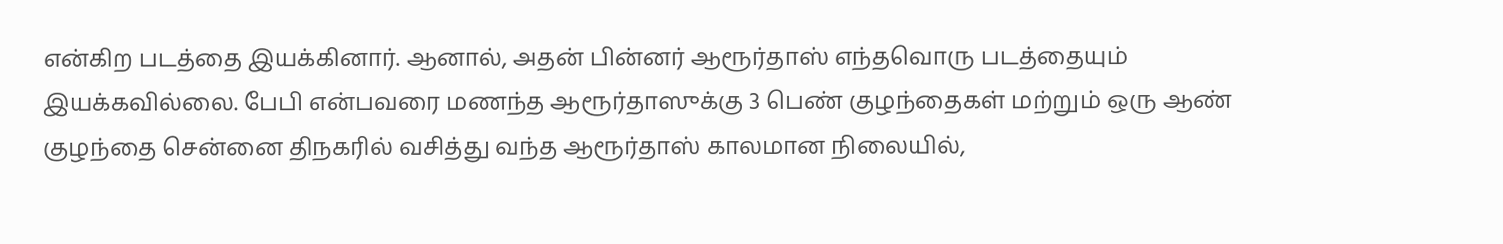என்கிற படத்தை இயக்கினார். ஆனால், அதன் பின்னர் ஆரூர்தாஸ் எந்தவொரு படத்தையும் இயக்கவில்லை. பேபி என்பவரை மணந்த ஆரூர்தாஸுக்கு 3 பெண் குழந்தைகள் மற்றும் ஒரு ஆண் குழந்தை சென்னை திநகரில் வசித்து வந்த ஆரூர்தாஸ் காலமான நிலையில்,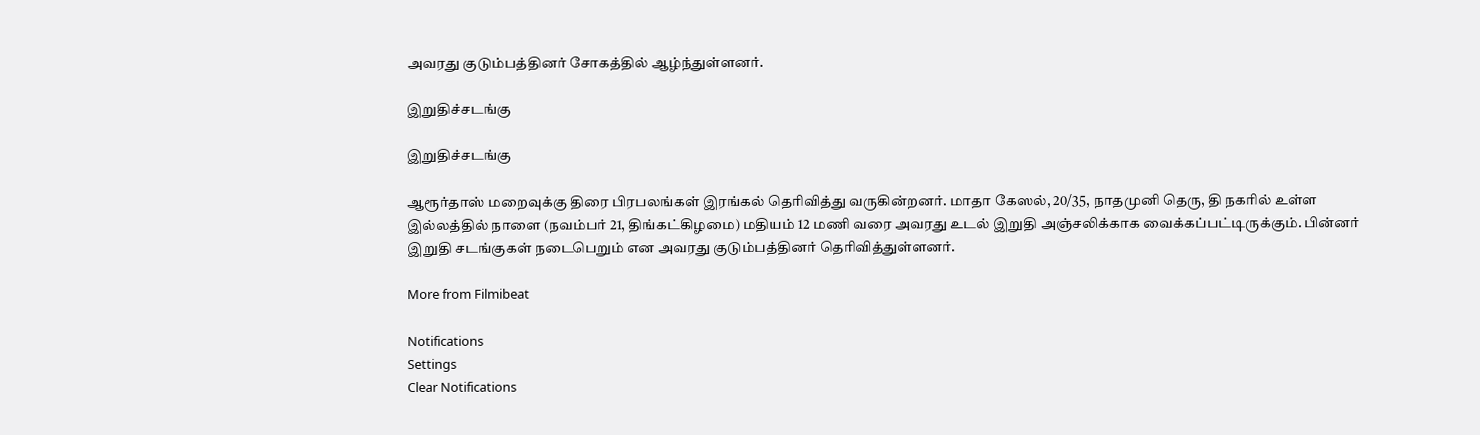அவரது குடும்பத்தினர் சோகத்தில் ஆழ்ந்துள்ளனர்.

இறுதிச்சடங்கு

இறுதிச்சடங்கு

ஆரூர்தாஸ் மறைவுக்கு திரை பிரபலங்கள் இரங்கல் தெரிவித்து வருகின்றனர். மாதா கேஸல், 20/35, நாதமுனி தெரு, தி நகரில் உள்ள இல்லத்தில் நாளை (நவம்பர் 21, திங்கட்கிழமை) மதியம் 12 மணி வரை அவரது உடல் இறுதி அஞ்சலிக்காக வைக்கப்பட்டிருக்கும். பின்னர் இறுதி சடங்குகள் நடைபெறும் என அவரது குடும்பத்தினர் தெரிவித்துள்ளனர்.

More from Filmibeat

Notifications
Settings
Clear Notifications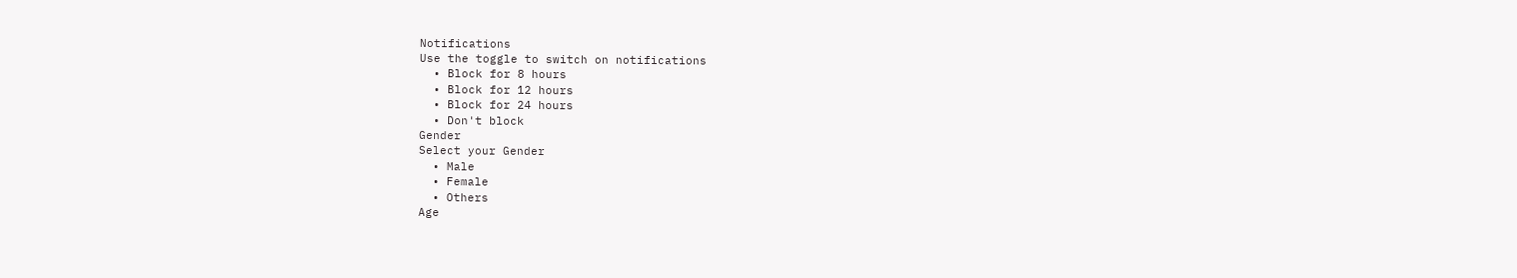Notifications
Use the toggle to switch on notifications
  • Block for 8 hours
  • Block for 12 hours
  • Block for 24 hours
  • Don't block
Gender
Select your Gender
  • Male
  • Female
  • Others
Age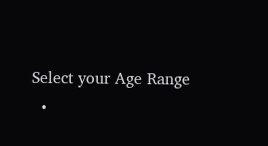Select your Age Range
  •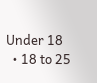Under 18
  • 18 to 25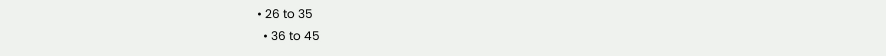• 26 to 35
  • 36 to 45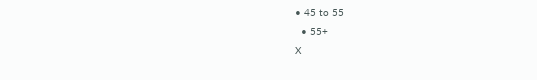• 45 to 55
  • 55+
X